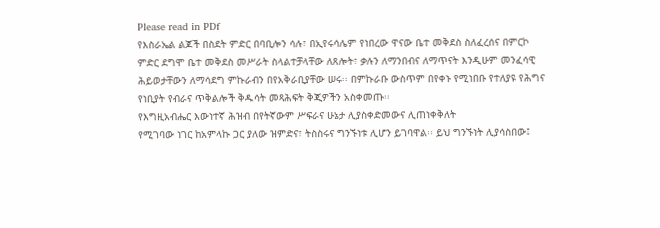Please read in PDf
የእስራኤል ልጆች በስደት ምድር በባቢሎን ሳሉ፣ በኢየሩሳሌም የነበረው ዋናው ቤተ መቅደስ ስለፈረሰና በምርኮ ምድር ደግሞ ቤተ መቅደስ መሥራት ስላልተቻላቸው ለጸሎት፣ ቃሉን ለማንበብና ለማጥናት እንዲሁም መንፈሳዊ ሕይወታቸውን ለማሳደግ ምኩራብን በየአቅራቢያቸው ሠሩ፡፡ በምኩራቡ ውስጥም በየቀኑ የሚነበቡ የተለያዩ የሕግና የነቢያት የብራና ጥቅልሎች ቅዱሳት መጻሕፍት ቅጂዎችን አስቀመጡ፡፡
የእግዚአብሔር እውነተኛ ሕዝብ በየትኛውም ሥፍራና ሁኔታ ሊያስቀድመውና ሊጠነቀቅለት
የሚገባው ነገር ከአምላኩ ጋር ያለው ዝምድና፣ ትስስሩና ግንኙነቱ ሊሆን ይገባዋል፡፡ ይህ ግንኙነት ሊያሳስበው፤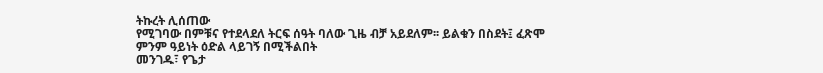ትኩረት ሊሰጠው
የሚገባው በምቹና የተደላደለ ትርፍ ሰዓት ባለው ጊዜ ብቻ አይደለም፡፡ ይልቁን በስደት፤ ፈጽሞ ምንም ዓይነት ዕድል ላይገኝ በሚችልበት
መንገዱ፣ የጌታ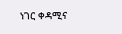ነገር ቀዳሚና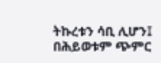ትኩረቱን ሳቢ ሊሆን፤ በሕይወቱም ጭምር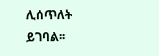ሊሰጥለት ይገባል፡፡